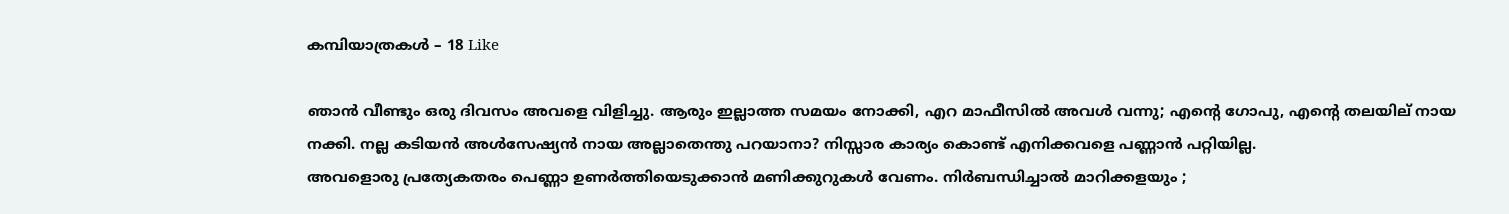കമ്പിയാത്രകള്‍ – 18 Like

ഞാൻ വീണ്ടും ഒരു ദിവസം അവളെ വിളിച്ചു. ആരും ഇല്ലാത്ത സമയം നോക്കി, എറ മാഫീസിൽ അവൾ വന്നു; എന്റെ ഗോപു, എന്റെ തലയില് നായ നക്കി. നല്ല കടിയൻ അൾസേഷ്യൻ നായ അല്ലാതെന്തു പറയാനാ? നിസ്സാര കാര്യം കൊണ്ട് എനിക്കവളെ പണ്ണാൻ പറ്റിയില്ല.
അവളൊരു പ്രത്യേകതരം പെണ്ണാ ഉണർത്തിയെടുക്കാൻ മണിക്കുറുകൾ വേണം. നിർബന്ധിച്ചാൽ മാറിക്കളയും ;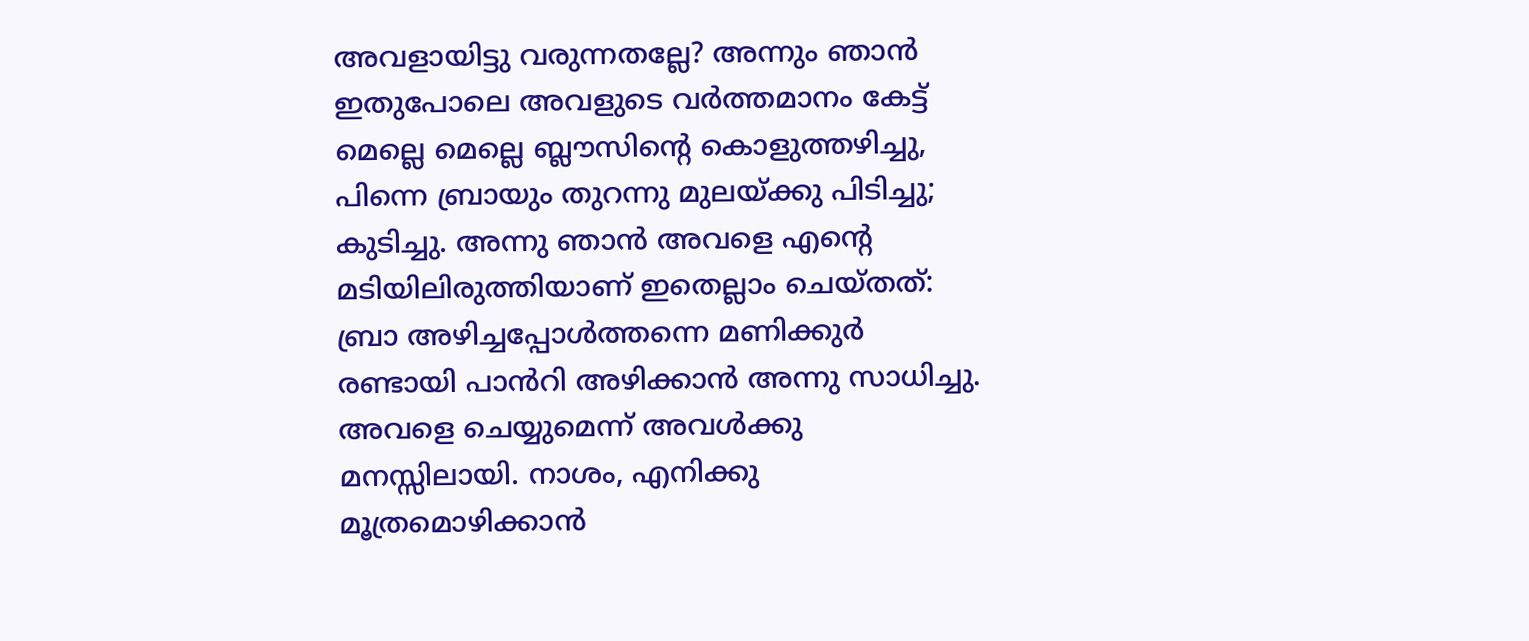അവളായിട്ടു വരുന്നതല്ലേ? അന്നും ഞാൻ ഇതുപോലെ അവളുടെ വർത്തമാനം കേട്ട് മെല്ലെ മെല്ലെ ബ്ലൗസിന്റെ കൊളുത്തഴിച്ചു, പിന്നെ ബ്രായും തുറന്നു മുലയ്ക്കു പിടിച്ചു; കുടിച്ചു. അന്നു ഞാൻ അവളെ എന്റെ മടിയിലിരുത്തിയാണ് ഇതെല്ലാം ചെയ്തത്: ബ്രാ അഴിച്ചപ്പോൾത്തന്നെ മണിക്കുർ രണ്ടായി പാൻറി അഴിക്കാൻ അന്നു സാധിച്ചു. അവളെ ചെയ്യുമെന്ന് അവൾക്കു മനസ്സിലായി. നാശം, എനിക്കു മൂത്രമൊഴിക്കാൻ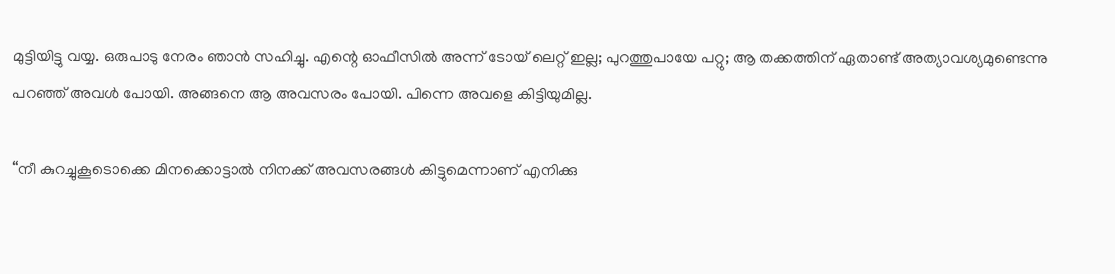മുട്ടിയിട്ടു വയ്യ. ഒരുപാടു നേരം ഞാൻ സഹിച്ചു. എന്റെ ഓഫീസിൽ അന്ന് ടോയ് ലെറ്റ് ഇല്ല; പുറത്തുപായേ പറ്റു; ആ തക്കത്തിന് ഏതാണ്ട് അത്യാവശ്യമുണ്ടെന്നു പറഞ്ഞ് അവൾ പോയി. അങ്ങനെ ആ അവസരം പോയി. പിന്നെ അവളെ കിട്ടിയുമില്ല.

“നീ കുറച്ചുകൂടൊക്കെ മിനക്കൊട്ടാൽ നിനക്ക് അവസരങ്ങൾ കിട്ടുമെന്നാണ് എനിക്കു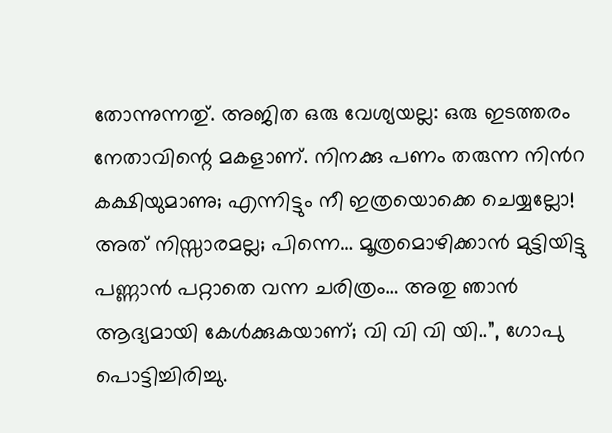തോന്നുന്നതു്. അജിത ഒരു വേശ്യയല്ല: ഒരു ഇടത്തരം നേതാവിന്റെ മകളാണ്. നിനക്കു പണം തരുന്ന നിൻറ കക്ഷിയുമാണു; എന്നിട്ടും നീ ഇത്രയൊക്കെ ചെയ്യല്ലോ! അത് നിസ്സാരമല്ല; പിന്നെ… മൂത്രമൊഴിക്കാൻ മുട്ടിയിട്ടു പണ്ണാൻ പറ്റാതെ വന്ന ചരിത്രം… അതു ഞാൻ ആദ്യമായി കേൾക്കുകയാണ്; വി വി വി യി..”, ഗോപു പൊട്ടിച്ചിരിച്ചു.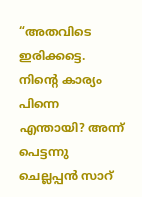“അതവിടെ ഇരിക്കട്ടെ. നിന്റെ കാര്യം പിന്നെ എന്തായി? അന്ന് പെട്ടന്നു ചെല്ലപ്പൻ സാറ്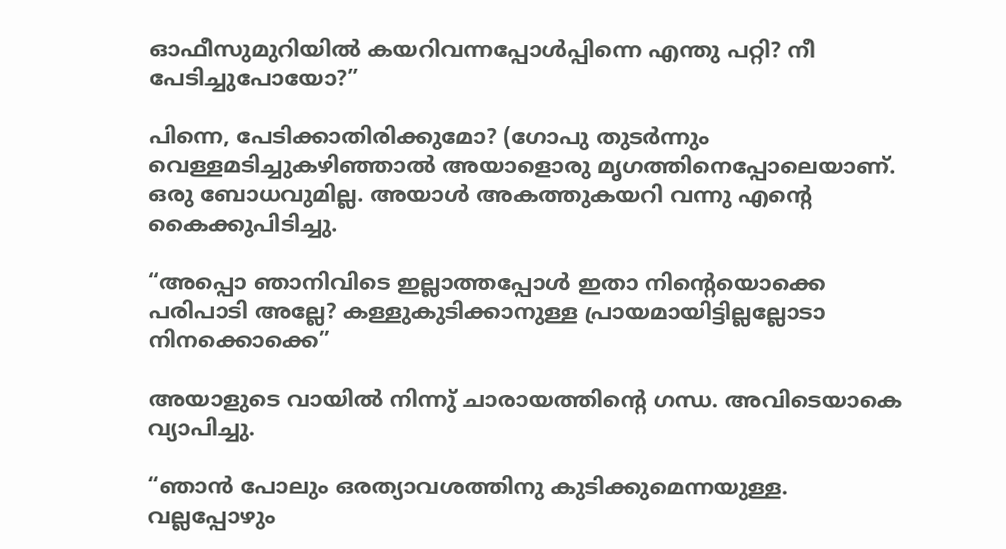ഓഫീസുമുറിയിൽ കയറിവന്നപ്പോൾപ്പിന്നെ എന്തു പറ്റി? നീ പേടിച്ചുപോയോ?”

പിന്നെ, പേടിക്കാതിരിക്കുമോ? (ഗോപു തുടർന്നും വെള്ളമടിച്ചുകഴിഞ്ഞാൽ അയാളൊരു മൃഗത്തിനെപ്പോലെയാണ്. ഒരു ബോധവുമില്ല. അയാൾ അകത്തുകയറി വന്നു എന്റെ കൈക്കുപിടിച്ചു.

“അപ്പൊ ഞാനിവിടെ ഇല്ലാത്തപ്പോൾ ഇതാ നിന്റെയൊക്കെ പരിപാടി അല്ലേ? കള്ളുകുടിക്കാനുള്ള പ്രായമായിട്ടില്ലല്ലോടാ നിനക്കൊക്കെ”

അയാളുടെ വായിൽ നിന്നു് ചാരായത്തിന്റെ ഗന്ധ. അവിടെയാകെ വ്യാപിച്ചു.

“ഞാൻ പോലും ഒരത്യാവശത്തിനു കുടിക്കുമെന്നയുള്ള. വല്ലപ്പോഴും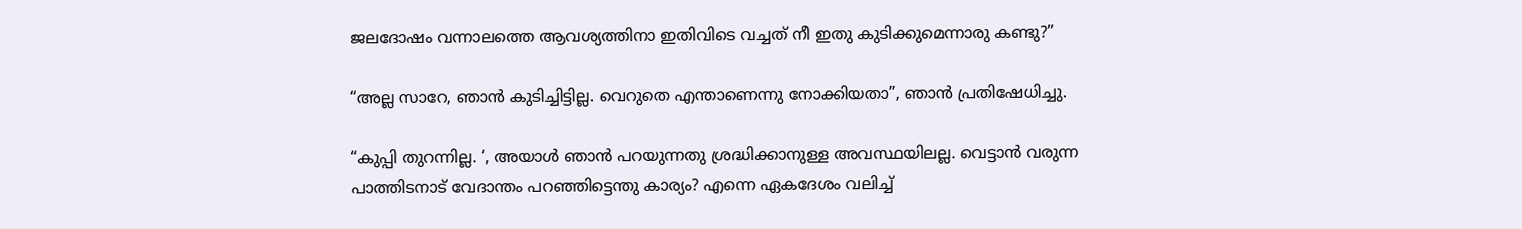ജലദോഷം വന്നാലത്തെ ആവശ്യത്തിനാ ഇതിവിടെ വച്ചത് നീ ഇതു കുടിക്കുമെന്നാരു കണ്ടു?”

“അല്ല സാറേ, ഞാൻ കുടിച്ചിട്ടില്ല. വെറുതെ എന്താണെന്നു നോക്കിയതാ”, ഞാൻ പ്രതിഷേധിച്ചു.

“കുപ്പി തുറന്നില്ല. ‘, അയാൾ ഞാൻ പറയുന്നതു ശ്രദ്ധിക്കാനുള്ള അവസ്ഥയിലല്ല. വെട്ടാൻ വരുന്ന പാത്തിടനാട് വേദാന്തം പറഞ്ഞിട്ടെന്തു കാര്യം? എന്നെ ഏകദേശം വലിച്ച്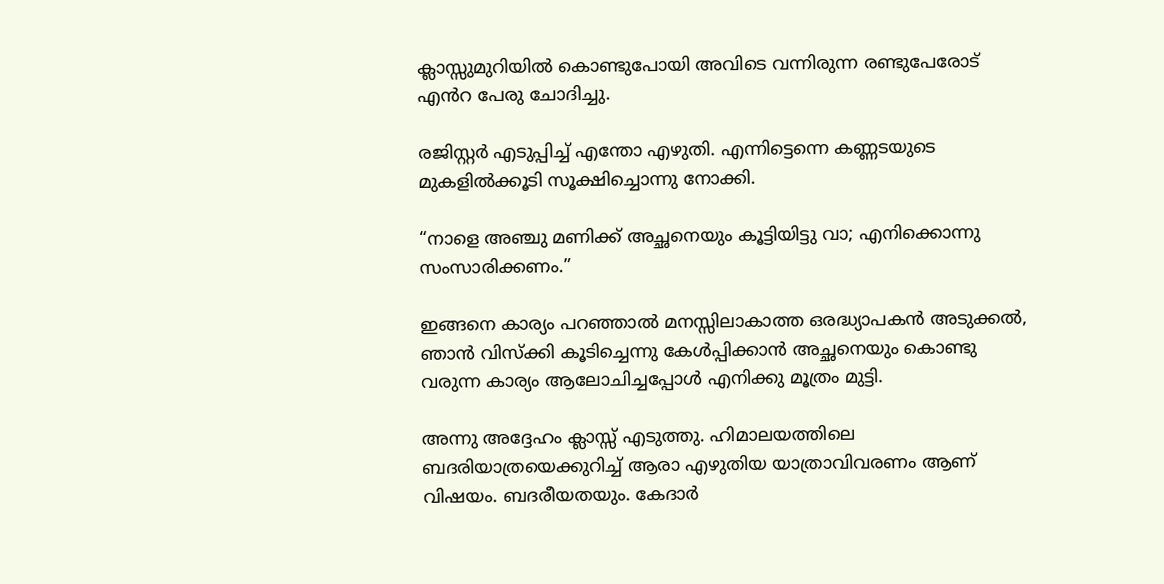ക്ലാസ്സുമുറിയിൽ കൊണ്ടുപോയി അവിടെ വന്നിരുന്ന രണ്ടുപേരോട് എൻറ പേരു ചോദിച്ചു.

രജിസ്റ്റർ എടുപ്പിച്ച് എന്തോ എഴുതി. എന്നിട്ടെന്നെ കണ്ണടയുടെ മുകളിൽക്കൂടി സൂക്ഷിച്ചൊന്നു നോക്കി.

“നാളെ അഞ്ചു മണിക്ക് അച്ഛനെയും കൂട്ടിയിട്ടു വാ; എനിക്കൊന്നു സംസാരിക്കണം.”

ഇങ്ങനെ കാര്യം പറഞ്ഞാൽ മനസ്സിലാകാത്ത ഒരദ്ധ്യാപകൻ അടുക്കൽ, ഞാൻ വിസ്ക്കി കൂടിച്ചെന്നു കേൾപ്പിക്കാൻ അച്ഛനെയും കൊണ്ടു വരുന്ന കാര്യം ആലോചിച്ചപ്പോൾ എനിക്കു മൂത്രം മുട്ടി.

അന്നു അദ്ദേഹം ക്ലാസ്സ് എടുത്തു. ഹിമാലയത്തിലെ ബദരിയാത്രയെക്കുറിച്ച് ആരാ എഴുതിയ യാത്രാവിവരണം ആണ് വിഷയം. ബദരീയതയും. കേദാർ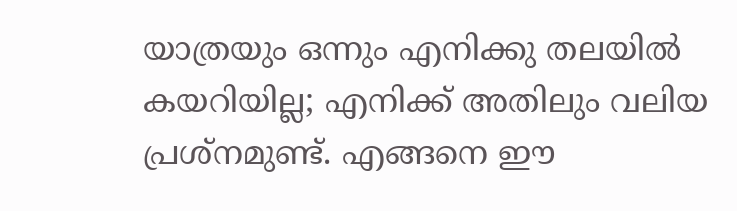യാത്രയും ഒന്നും എനിക്കു തലയിൽ കയറിയില്ല; എനിക്ക് അതിലും വലിയ പ്രശ്നമുണ്ട്. എങ്ങനെ ഈ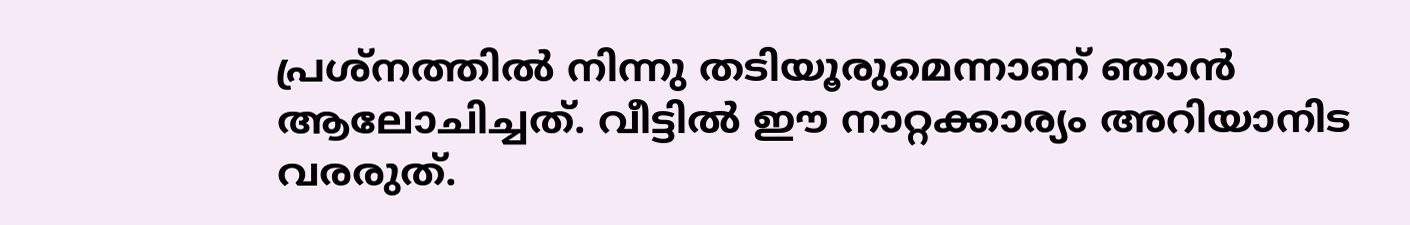പ്രശ്നത്തിൽ നിന്നു തടിയൂരുമെന്നാണ് ഞാൻ ആലോചിച്ചത്. വീട്ടിൽ ഈ നാറ്റക്കാര്യം അറിയാനിട വരരുത്.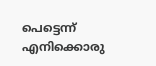പെട്ടെന്ന് എനിക്കൊരു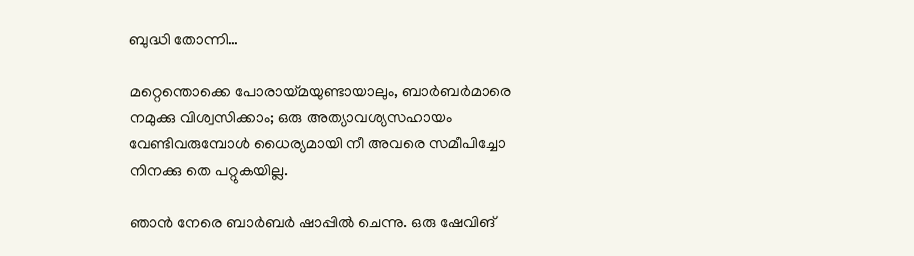ബുദ്ധി തോന്നി…

മറ്റെന്തൊക്കെ പോരായ്മയുണ്ടായാലും, ബാർബർമാരെ നമുക്കു വിശ്വസിക്കാം; ഒരു അത്യാവശ്യസഹായം വേണ്ടിവരുമ്പോൾ ധൈര്യമായി നീ അവരെ സമീപിച്ചോ നിനക്കു തെ പറ്റുകയില്ല.

ഞാൻ നേരെ ബാർബർ ഷാപ്പിൽ ചെന്നു. ഒരു ഷേവിങ്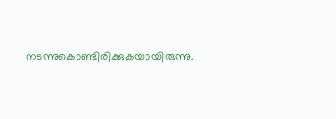നടന്നുകൊണ്ടിരിക്കുകയായിരുന്നു.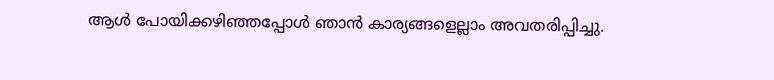ആൾ പോയിക്കഴിഞ്ഞപ്പോൾ ഞാൻ കാര്യങ്ങളെല്ലാം അവതരിപ്പിച്ചു.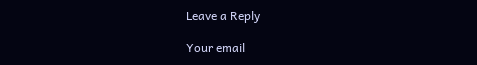Leave a Reply

Your email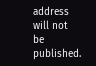address will not be published.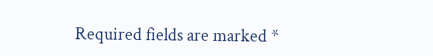Required fields are marked *